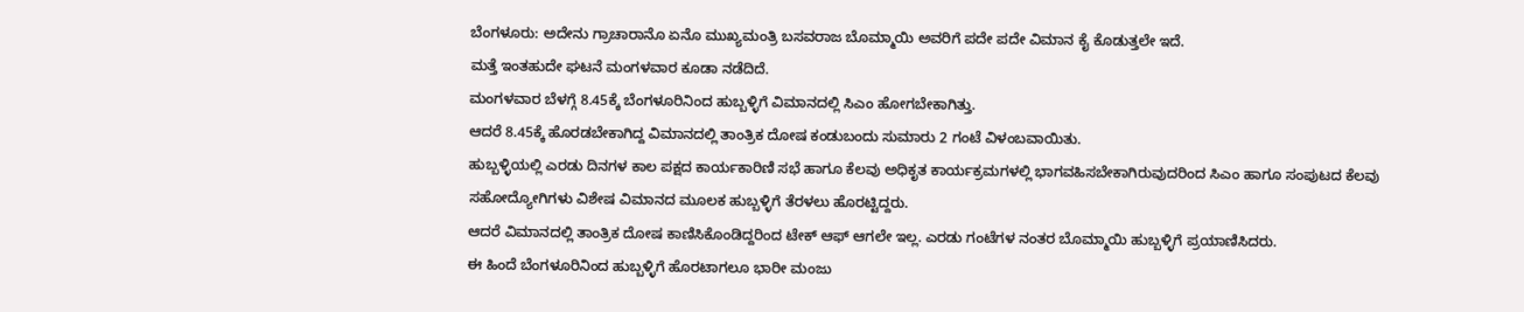ಬೆಂಗಳೂರು: ಅದೇನು ಗ್ರಾಚಾರಾನೊ ಏನೊ ಮುಖ್ಯಮಂತ್ರಿ ಬಸವರಾಜ ಬೊಮ್ಮಾಯಿ ಅವರಿಗೆ ಪದೇ ಪದೇ ವಿಮಾನ ಕೈ ಕೊಡುತ್ತಲೇ ಇದೆ.
ಮತ್ತೆ ಇಂತಹುದೇ ಘಟನೆ ಮಂಗಳವಾರ ಕೂಡಾ ನಡೆದಿದೆ.
ಮಂಗಳವಾರ ಬೆಳಗ್ಗೆ 8.45ಕ್ಕೆ ಬೆಂಗಳೂರಿನಿಂದ ಹುಬ್ಬಳ್ಳಿಗೆ ವಿಮಾನದಲ್ಲಿ ಸಿಎಂ ಹೋಗಬೇಕಾಗಿತ್ತು.
ಆದರೆ 8.45ಕ್ಕೆ ಹೊರಡಬೇಕಾಗಿದ್ದ ವಿಮಾನದಲ್ಲಿ ತಾಂತ್ರಿಕ ದೋಷ ಕಂಡುಬಂದು ಸುಮಾರು 2 ಗಂಟೆ ವಿಳಂಬವಾಯಿತು.
ಹುಬ್ಬಳ್ಳಿಯಲ್ಲಿ ಎರಡು ದಿನಗಳ ಕಾಲ ಪಕ್ಷದ ಕಾರ್ಯಕಾರಿಣಿ ಸಭೆ ಹಾಗೂ ಕೆಲವು ಅಧಿಕೃತ ಕಾರ್ಯಕ್ರಮಗಳಲ್ಲಿ ಭಾಗವಹಿಸಬೇಕಾಗಿರುವುದರಿಂದ ಸಿಎಂ ಹಾಗೂ ಸಂಪುಟದ ಕೆಲವು ಸಹೋದ್ಯೋಗಿಗಳು ವಿಶೇಷ ವಿಮಾನದ ಮೂಲಕ ಹುಬ್ಬಳ್ಳಿಗೆ ತೆರಳಲು ಹೊರಟ್ಟಿದ್ದರು.
ಆದರೆ ವಿಮಾನದಲ್ಲಿ ತಾಂತ್ರಿಕ ದೋಷ ಕಾಣಿಸಿಕೊಂಡಿದ್ದರಿಂದ ಟೇಕ್ ಆಫ್ ಆಗಲೇ ಇಲ್ಲ. ಎರಡು ಗಂಟೆಗಳ ನಂತರ ಬೊಮ್ಮಾಯಿ ಹುಬ್ಬಳ್ಳಿಗೆ ಪ್ರಯಾಣಿಸಿದರು.
ಈ ಹಿಂದೆ ಬೆಂಗಳೂರಿನಿಂದ ಹುಬ್ಬಳ್ಳಿಗೆ ಹೊರಟಾಗಲೂ ಭಾರೀ ಮಂಜು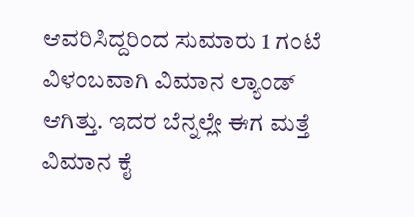ಆವರಿಸಿದ್ದರಿಂದ ಸುಮಾರು 1 ಗಂಟೆ ವಿಳಂಬವಾಗಿ ವಿಮಾನ ಲ್ಯಾಂಡ್ ಆಗಿತ್ತು. ಇದರ ಬೆನ್ನಲ್ಲೇ ಈಗ ಮತ್ತೆ ವಿಮಾನ ಕೈ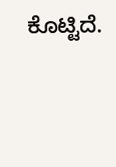ಕೊಟ್ಟಿದೆ.